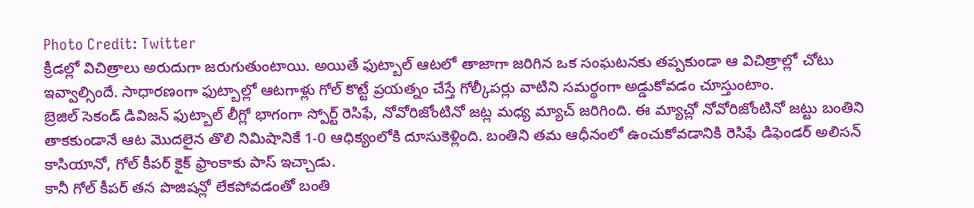Photo Credit: Twitter
క్రీడల్లో విచిత్రాలు అరుదుగా జరుగుతుంటాయి. అయితే ఫుట్బాల్ ఆటలో తాజాగా జరిగిన ఒక సంఘటనకు తప్పకుండా ఆ విచిత్రాల్లో చోటు ఇవ్వాల్సిందే. సాధారణంగా ఫుట్బాల్లో ఆటగాళ్లు గోల్ కొట్టే ప్రయత్నం చేస్తే గోల్కీపర్లు వాటిని సమర్థంగా అడ్డుకోవడం చూస్తుంటాం.
బ్రెజిల్ సెకండ్ డివిజన్ ఫుట్బాల్ లీగ్లో భాగంగా స్పోర్ట్ రెసిఫే, నోవోరిజోంటినో జట్ల మధ్య మ్యాచ్ జరిగింది. ఈ మ్యాచ్లో నోవోరిజోంటినో జట్టు బంతిని తాకకుండానే ఆట మొదలైన తొలి నిమిషానికే 1-0 ఆధిక్యంలోకి దూసుకెళ్లింది. బంతిని తమ ఆధీనంలో ఉంచుకోవడానికి రెసిఫే డిఫెండర్ అలిసన్ కాసియానో, గోల్ కీపర్ కైక్ ఫ్రాంకాకు పాస్ ఇచ్చాడు.
కానీ గోల్ కీపర్ తన పొజిషన్లో లేకపోవడంతో బంతి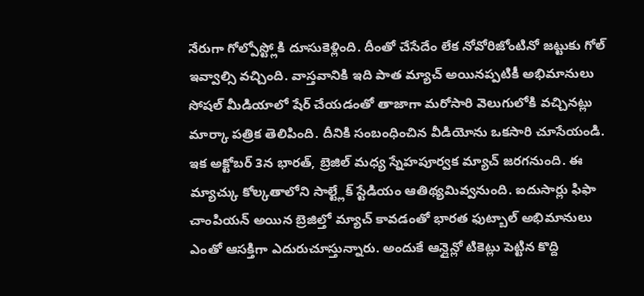నేరుగా గోల్పోస్ట్లోకి దూసుకెళ్లింది. దీంతో చేసేదేం లేక నోవోరిజోంటినో జట్టుకు గోల్ ఇవ్వాల్సి వచ్చింది. వాస్తవానికి ఇది పాత మ్యాచ్ అయినప్పటికీ అభిమానులు సోషల్ మీడియాలో షేర్ చేయడంతో తాజాగా మరోసారి వెలుగులోకి వచ్చినట్లు మార్కా పత్రిక తెలిపింది. దీనికి సంబంధించిన వీడియోను ఒకసారి చూసేయండి.
ఇక అక్టోబర్ 3న భారత్, బ్రెజిల్ మధ్య స్నేహపూర్వక మ్యాచ్ జరగనుంది. ఈ మ్యాచ్కు కోల్కతాలోని సాల్ట్లేక్ స్టేడియం ఆతిథ్యమివ్వనుంది. ఐదుసార్లు ఫిఫా చాంపియన్ అయిన బ్రెజిల్తో మ్యాచ్ కావడంతో భారత ఫుట్బాల్ అభిమానులు ఎంతో ఆసక్తిగా ఎదురుచూస్తున్నారు. అందుకే ఆన్లైన్లో టికెట్లు పెట్టిన కొద్ది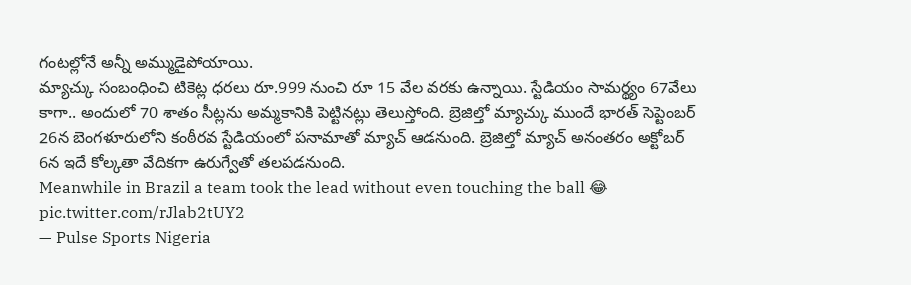గంటల్లోనే అన్నీ అమ్ముడైపోయాయి.
మ్యాచ్కు సంబంధించి టికెట్ల ధరలు రూ.999 నుంచి రూ 15 వేల వరకు ఉన్నాయి. స్టేడియం సామర్థ్యం 67వేలు కాగా.. అందులో 70 శాతం సీట్లను అమ్మకానికి పెట్టినట్లు తెలుస్తోంది. బ్రెజిల్తో మ్యాచ్కు ముందే భారత్ సెప్టెంబర్ 26న బెంగళూరులోని కంఠీరవ స్టేడియంలో పనామాతో మ్యాచ్ ఆడనుంది. బ్రెజిల్తో మ్యాచ్ అనంతరం అక్టోబర్ 6న ఇదే కోల్కతా వేదికగా ఉరుగ్వేతో తలపడనుంది.
Meanwhile in Brazil a team took the lead without even touching the ball 😂 pic.twitter.com/rJlab2tUY2
— Pulse Sports Nigeria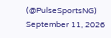(@PulseSportsNG) September 11, 2026